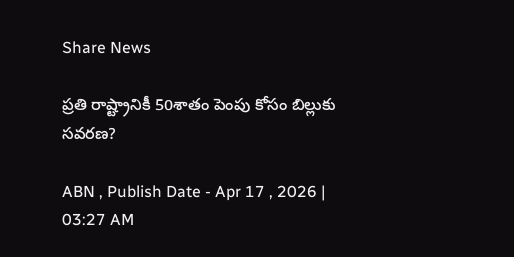Share News

ప్రతి రాష్ట్రానికీ 50శాతం పెంపు కోసం బిల్లుకు సవరణ?

ABN , Publish Date - Apr 17 , 2026 | 03:27 AM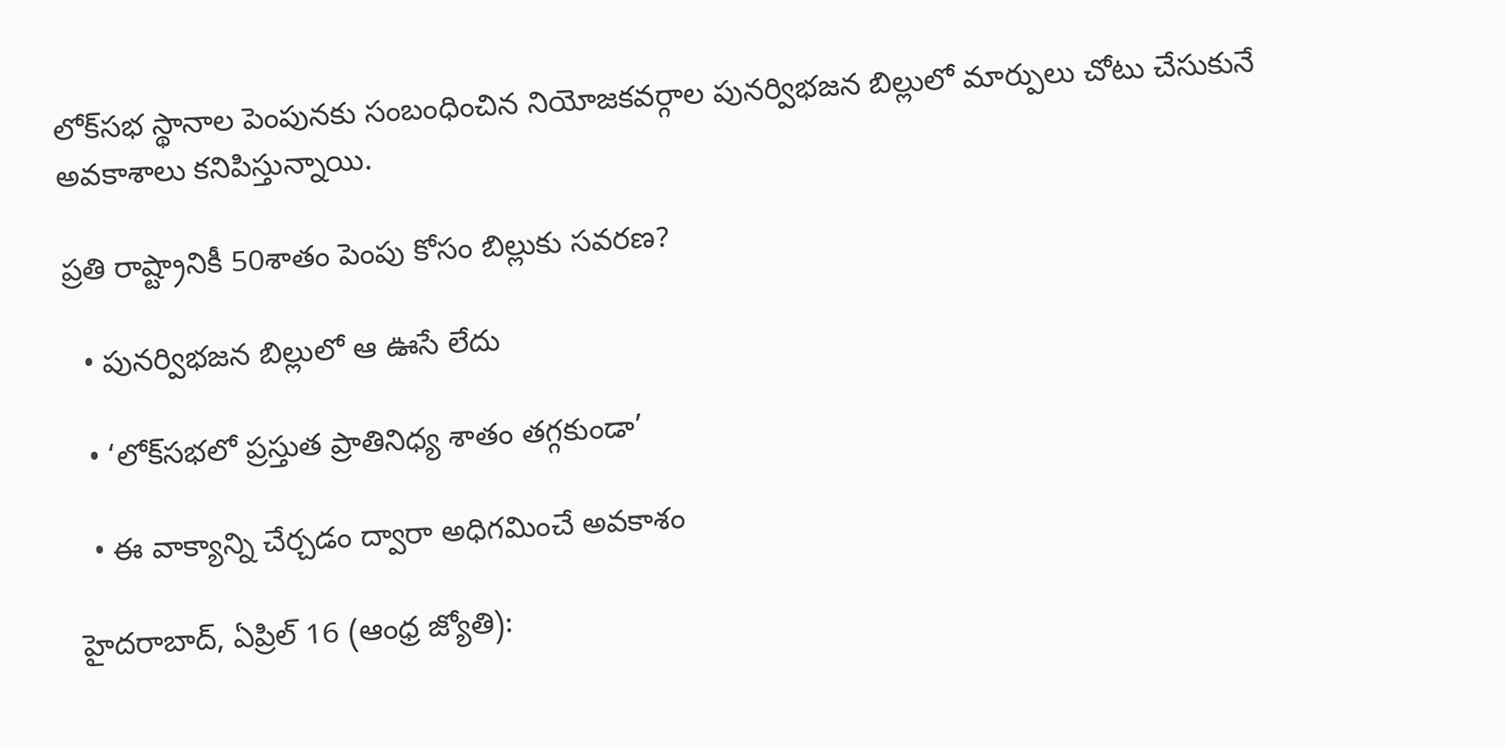లోక్‌సభ స్థానాల పెంపునకు సంబంధించిన నియోజకవర్గాల పునర్విభజన బిల్లులో మార్పులు చోటు చేసుకునే అవకాశాలు కనిపిస్తున్నాయి.

ప్రతి రాష్ట్రానికీ 50శాతం పెంపు కోసం బిల్లుకు సవరణ?

  • పునర్విభజన బిల్లులో ఆ ఊసే లేదు

  • ‘లోక్‌సభలో ప్రస్తుత ప్రాతినిధ్య శాతం తగ్గకుండా’

  • ఈ వాక్యాన్ని చేర్చడం ద్వారా అధిగమించే అవకాశం

హైదరాబాద్‌, ఏప్రిల్‌ 16 (ఆంధ్ర జ్యోతి):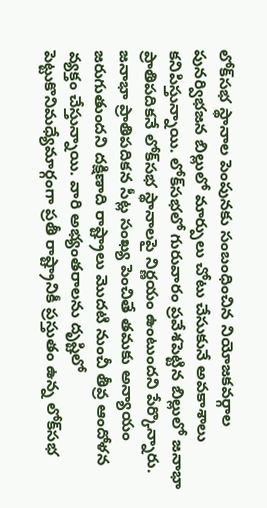లోక్‌సభ స్థానాల పెంపునకు సంబంధించిన నియోజకవర్గాల పునర్విభజన బిల్లులో మార్పులు చోటు చేసుకునే అవకాశాలు కనిపిస్తున్నాయి. లోక్‌సభలో గురువారం ప్రవేశపెట్టిన బిల్లులో జనాభా ప్రాతిపదికనే లోక్‌సభ స్థానాలపై నిర్ణయం ఉంటుందని పేర్కొన్నారు. జనాభా ప్రాతిపదికన సీట్ల సంఖ్య పెంచితే తమకు అన్యాయం జరుగుతుందని దక్షిణాది రాష్ట్రాలు మొదటి నుంచీ తీవ్ర ఆందోళన వ్యక్తం చేస్తున్నాయి. వారి అభ్యంతరాలను దృష్టిలో పెట్టుకొనిమధ్యేమార్గంగా ప్రతీ రాష్ట్రానికీ ప్రస్తుతం ఉన్న లోక్‌సభ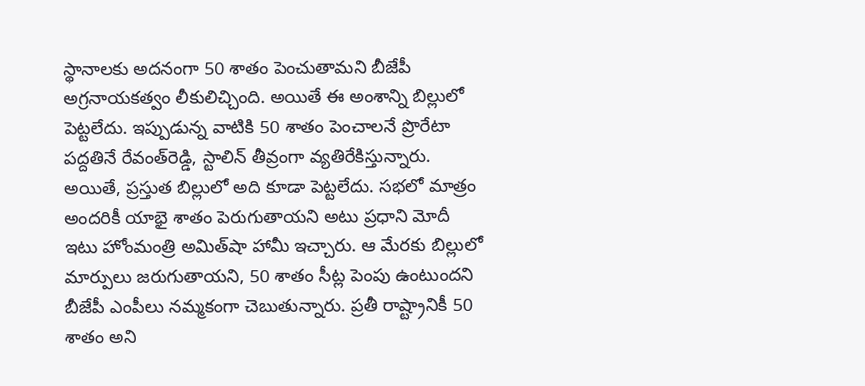స్థానాలకు అదనంగా 50 శాతం పెంచుతామని బీజేపీ అగ్రనాయకత్వం లీకులిచ్చింది. అయితే ఈ అంశాన్ని బిల్లులో పెట్టలేదు. ఇప్పుడున్న వాటికి 50 శాతం పెంచాలనే ప్రొరేటా పద్దతినే రేవంత్‌రెడ్డి, స్టాలిన్‌ తీవ్రంగా వ్యతిరేకిస్తున్నారు. అయితే, ప్రస్తుత బిల్లులో అది కూడా పెట్టలేదు. సభలో మాత్రం అందరికీ యాభై శాతం పెరుగుతాయని అటు ప్రధాని మోదీ ఇటు హోంమంత్రి అమిత్‌షా హామీ ఇచ్చారు. ఆ మేరకు బిల్లులో మార్పులు జరుగుతాయని, 50 శాతం సీట్ల పెంపు ఉంటుందని బీజేపీ ఎంపీలు నమ్మకంగా చెబుతున్నారు. ప్రతీ రాష్ట్రానికీ 50 శాతం అని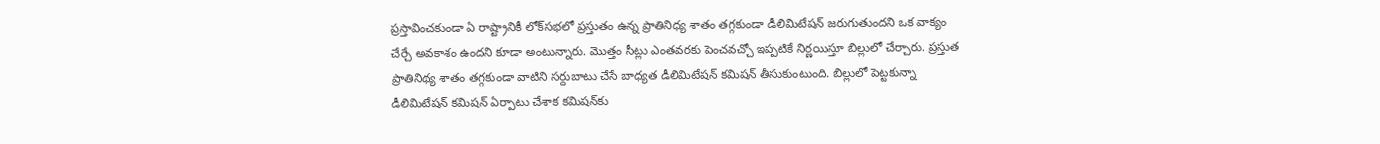ప్రస్తావించకుండా ఏ రాష్ట్రానికీ లోక్‌సభలో ప్రస్తుతం ఉన్న ప్రాతినిధ్య శాతం తగ్గకుండా డీలిమిటేషన్‌ జరుగుతుందని ఒక వాక్యం చేర్చే అవకాశం ఉందని కూడా అంటున్నారు. మొత్తం సీట్లు ఎంతవరకు పెంచవచ్చో ఇప్పటికే నిర్ణయిస్తూ బిల్లులో చేర్చారు. ప్రస్తుత ప్రాతినిథ్య శాతం తగ్గకుండా వాటిని సర్దుబాటు చేసే బాధ్యత డీలిమిటేషన్‌ కమిషన్‌ తీసుకుంటుంది. బిల్లులో పెట్టకున్నా డీలిమిటేషన్‌ కమిషన్‌ ఏర్పాటు చేశాక కమిషన్‌కు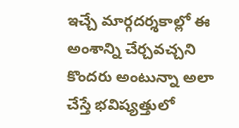ఇచ్చే మార్గదర్శకాల్లో ఈ అంశాన్ని చేర్చవచ్చని కొందరు అంటున్నా అలా చేస్తే భవిష్యత్తులో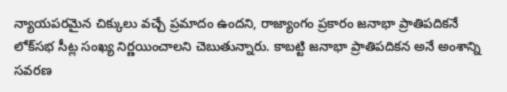న్యాయపరమైన చిక్కులు వచ్చే ప్రమాదం ఉందని, రాజ్యాంగం ప్రకారం జనాభా ప్రాతిపదికనే లోక్‌సభ సీట్ల సంఖ్య నిర్ణయించాలని చెబుతున్నారు. కాబట్టి జనాభా ప్రాతిపదికన అనే అంశాన్ని సవరణ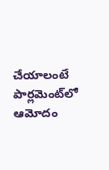చేయాలంటే పార్లమెంట్‌లో ఆమోదం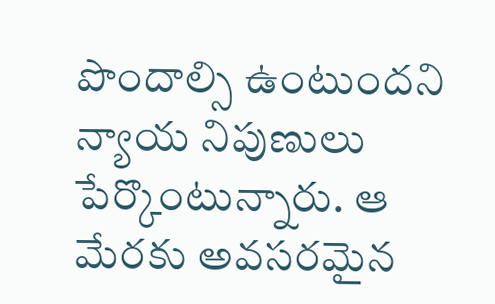పొందాల్సి ఉంటుందని న్యాయ నిపుణులు పేర్కొంటున్నారు. ఆ మేరకు అవసరమైన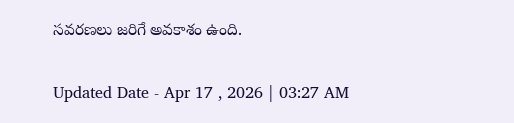సవరణలు జరిగే అవకాశం ఉంది.

Updated Date - Apr 17 , 2026 | 03:27 AM